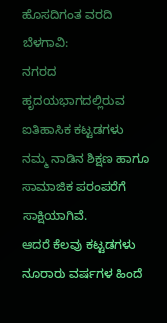ಹೊಸದಿಗಂತ ವರದಿ ಬೆಳಗಾವಿ:
ನಗರದ ಹೃದಯಭಾಗದಲ್ಲಿರುವ ಐತಿಹಾಸಿಕ ಕಟ್ಟಡಗಳು ನಮ್ಮ ನಾಡಿನ ಶಿಕ್ಷಣ ಹಾಗೂ ಸಾಮಾಜಿಕ ಪರಂಪರೆಗೆ ಸಾಕ್ಷಿಯಾಗಿವೆ.
ಆದರೆ ಕೆಲವು ಕಟ್ಟಡಗಳು ನೂರಾರು ವರ್ಷಗಳ ಹಿಂದೆ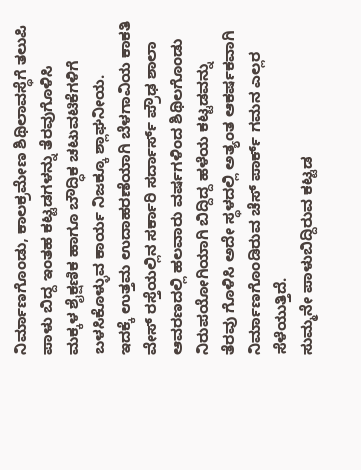ನಿರ್ಮಾಣಗೊಂಡು, ಕಾಲಕ್ರಮೇಣ ಶಿಥಿಲಾವಸ್ಥೆಗೆ ತಲುಪಿ ಪಾಳು ಬಿದ್ದ ಇಂತಹ ಕಟ್ಟಡಗಳನ್ನು ತೆರವುಗೊಳಿಸಿ ಮಕ್ಕಳ ಶೈಕ್ಷಣಿಕ ಹಾಗೂ ಬೌದ್ಧಿಕ ಚಟುವಟಿಕೆಗಳಿಗೆ ಬಳಸಿಕೊಳ್ಳುವ ಕಾರ್ಯ ನಿಜಕ್ಕೂ ಶ್ಲಾಘನೀಯ.
ಇದಕ್ಕೆ ಉತ್ತಮ ಉದಾಹರಣೆಯಾಗಿ ಬೆಳಗಾವಿಯ ಕಾಕತಿ ವೇಸ್ ರಸ್ತೆಯಲ್ಲಿನ ಸರ್ಕಾರಿ ಸರ್ದಾರ್ಸ್ ಪ್ರೌಢ ಶಾಲಾ ಆವರಣದಲ್ಲಿ ಹಲವಾರು ವರ್ಷಗಳಿಂದ ಶಿಥಿಲಗೊಂಡು ನಿರುಪಯೋಗಿಯಾಗಿ ಬಿದ್ದಿದ್ದ ಹಳೆಯ ಕಟ್ಟಡವನ್ನು ತೆರವು ಗೊಳಿಸಿ ಅದೇ ಸ್ಥಳದಲ್ಲಿ ಅತ್ಯಂತ ಆಕರ್ಷಕವಾಗಿ ನಿರ್ಮಾಣಗೊಂಡಿರುವ ಚೆಸ್ ಪಾರ್ಕ್ ಗಮನ ಎಲ್ಲರ ಸೆಳೆಯುತ್ತಿದೆ.
ಸುಮ್ಮನೇ ಪಾಳುಬಿದ್ದಿರುವ ಕಟ್ಟಡ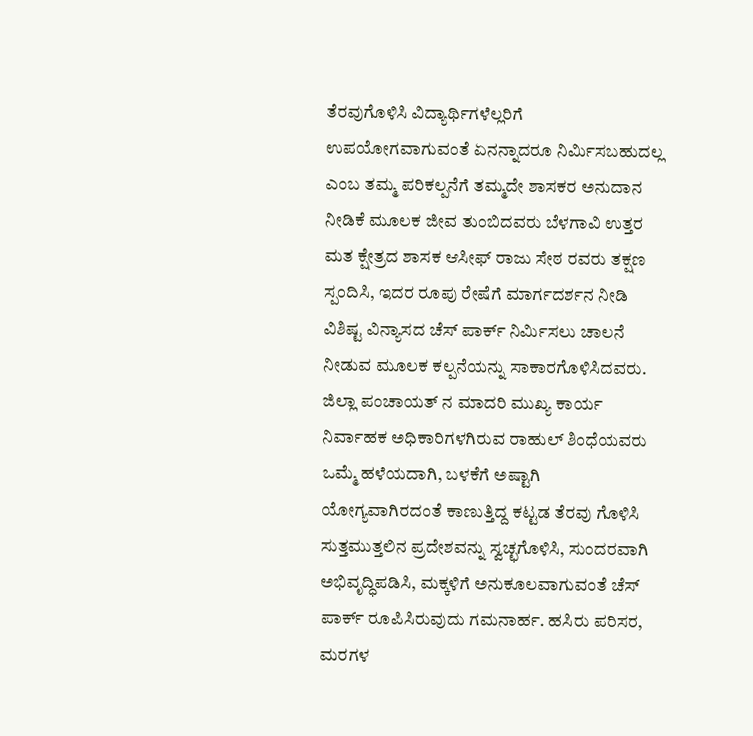ತೆರವುಗೊಳಿಸಿ ವಿದ್ಯಾರ್ಥಿಗಳೆಲ್ಲರಿಗೆ ಉಪಯೋಗವಾಗುವಂತೆ ಏನನ್ನಾದರೂ ನಿರ್ಮಿಸಬಹುದಲ್ಲ ಎಂಬ ತಮ್ಮ ಪರಿಕಲ್ಪನೆಗೆ ತಮ್ಮದೇ ಶಾಸಕರ ಅನುದಾನ ನೀಡಿಕೆ ಮೂಲಕ ಜೀವ ತುಂಬಿದವರು ಬೆಳಗಾವಿ ಉತ್ತರ ಮತ ಕ್ಷೇತ್ರದ ಶಾಸಕ ಆಸೀಫ್ ರಾಜು ಸೇಠ ರವರು ತಕ್ಷಣ ಸ್ಪಂದಿಸಿ, ಇದರ ರೂಪು ರೇಷೆಗೆ ಮಾರ್ಗದರ್ಶನ ನೀಡಿ ವಿಶಿಷ್ಟ ವಿನ್ಯಾಸದ ಚೆಸ್ ಪಾರ್ಕ್ ನಿರ್ಮಿಸಲು ಚಾಲನೆ ನೀಡುವ ಮೂಲಕ ಕಲ್ಪನೆಯನ್ನು ಸಾಕಾರಗೊಳಿಸಿದವರು.
ಜಿಲ್ಲಾ ಪಂಚಾಯತ್ ನ ಮಾದರಿ ಮುಖ್ಯ ಕಾರ್ಯ ನಿರ್ವಾಹಕ ಅಧಿಕಾರಿಗಳಗಿರುವ ರಾಹುಲ್ ಶಿಂಧೆಯವರು ಒಮ್ಮೆ ಹಳೆಯದಾಗಿ, ಬಳಕೆಗೆ ಅಷ್ಟಾಗಿ ಯೋಗ್ಯವಾಗಿರದಂತೆ ಕಾಣುತ್ತಿದ್ದ ಕಟ್ಟಡ ತೆರವು ಗೊಳಿಸಿ ಸುತ್ತಮುತ್ತಲಿನ ಪ್ರದೇಶವನ್ನು ಸ್ವಚ್ಛಗೊಳಿಸಿ, ಸುಂದರವಾಗಿ ಅಭಿವೃದ್ಧಿಪಡಿಸಿ, ಮಕ್ಕಳಿಗೆ ಅನುಕೂಲವಾಗುವಂತೆ ಚೆಸ್ ಪಾರ್ಕ್ ರೂಪಿಸಿರುವುದು ಗಮನಾರ್ಹ. ಹಸಿರು ಪರಿಸರ, ಮರಗಳ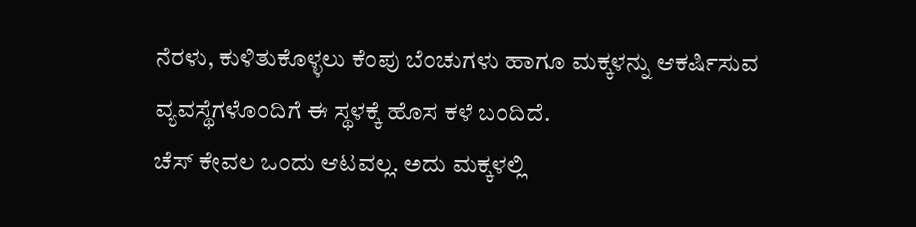ನೆರಳು, ಕುಳಿತುಕೊಳ್ಳಲು ಕೆಂಪು ಬೆಂಚುಗಳು ಹಾಗೂ ಮಕ್ಕಳನ್ನು ಆಕರ್ಷಿಸುವ ವ್ಯವಸ್ಥೆಗಳೊಂದಿಗೆ ಈ ಸ್ಥಳಕ್ಕೆ ಹೊಸ ಕಳೆ ಬಂದಿದೆ.
ಚೆಸ್ ಕೇವಲ ಒಂದು ಆಟವಲ್ಲ. ಅದು ಮಕ್ಕಳಲ್ಲಿ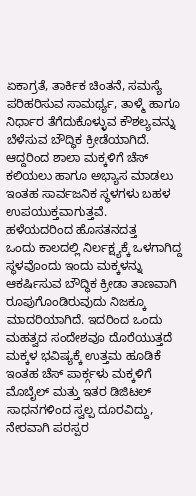ಏಕಾಗ್ರತೆ, ತಾರ್ಕಿಕ ಚಿಂತನೆ, ಸಮಸ್ಯೆ ಪರಿಹರಿಸುವ ಸಾಮರ್ಥ್ಯ, ತಾಳ್ಮೆ ಹಾಗೂ ನಿರ್ಧಾರ ತೆಗೆದುಕೊಳ್ಳುವ ಕೌಶಲ್ಯವನ್ನು ಬೆಳೆಸುವ ಬೌದ್ಧಿಕ ಕ್ರೀಡೆಯಾಗಿದೆ. ಆದ್ದರಿಂದ ಶಾಲಾ ಮಕ್ಕಳಿಗೆ ಚೆಸ್ ಕಲಿಯಲು ಹಾಗೂ ಅಭ್ಯಾಸ ಮಾಡಲು ಇಂತಹ ಸಾರ್ವಜನಿಕ ಸ್ಥಳಗಳು ಬಹಳ ಉಪಯುಕ್ತವಾಗುತ್ತವೆ.
ಹಳೆಯದರಿಂದ ಹೊಸತನದತ್ತ
ಒಂದು ಕಾಲದಲ್ಲಿ ನಿರ್ಲಕ್ಷ್ಯಕ್ಕೆ ಒಳಗಾಗಿದ್ದ ಸ್ಥಳವೊಂದು ಇಂದು ಮಕ್ಕಳನ್ನು ಆಕರ್ಷಿಸುವ ಬೌದ್ಧಿಕ ಕ್ರೀಡಾ ತಾಣವಾಗಿ ರೂಪುಗೊಂಡಿರುವುದು ನಿಜಕ್ಕೂ ಮಾದರಿಯಾಗಿದೆ. ಇದರಿಂದ ಒಂದು ಮಹತ್ವದ ಸಂದೇಶವೂ ದೊರೆಯುತ್ತದೆ
ಮಕ್ಕಳ ಭವಿಷ್ಯಕ್ಕೆ ಉತ್ತಮ ಹೂಡಿಕೆ
ಇಂತಹ ಚೆಸ್ ಪಾರ್ಕ್ಗಳು ಮಕ್ಕಳಿಗೆ ಮೊಬೈಲ್ ಮತ್ತು ಇತರ ಡಿಜಿಟಲ್ ಸಾಧನಗಳಿಂದ ಸ್ವಲ್ಪ ದೂರವಿದ್ದು, ನೇರವಾಗಿ ಪರಸ್ಪರ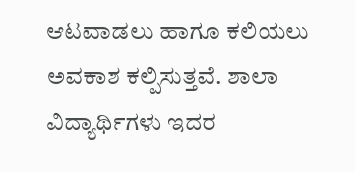ಆಟವಾಡಲು ಹಾಗೂ ಕಲಿಯಲು ಅವಕಾಶ ಕಲ್ಪಿಸುತ್ತವೆ. ಶಾಲಾ ವಿದ್ಯಾರ್ಥಿಗಳು ಇದರ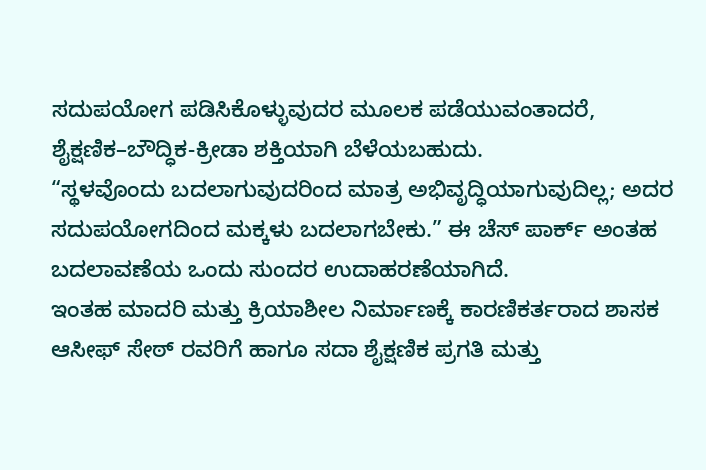ಸದುಪಯೋಗ ಪಡಿಸಿಕೊಳ್ಳುವುದರ ಮೂಲಕ ಪಡೆಯುವಂತಾದರೆ, ಶೈಕ್ಷಣಿಕ–ಬೌದ್ಧಿಕ-ಕ್ರೀಡಾ ಶಕ್ತಿಯಾಗಿ ಬೆಳೆಯಬಹುದು.
“ಸ್ಥಳವೊಂದು ಬದಲಾಗುವುದರಿಂದ ಮಾತ್ರ ಅಭಿವೃದ್ಧಿಯಾಗುವುದಿಲ್ಲ; ಅದರ ಸದುಪಯೋಗದಿಂದ ಮಕ್ಕಳು ಬದಲಾಗಬೇಕು.” ಈ ಚೆಸ್ ಪಾರ್ಕ್ ಅಂತಹ ಬದಲಾವಣೆಯ ಒಂದು ಸುಂದರ ಉದಾಹರಣೆಯಾಗಿದೆ.
ಇಂತಹ ಮಾದರಿ ಮತ್ತು ಕ್ರಿಯಾಶೀಲ ನಿರ್ಮಾಣಕ್ಕೆ ಕಾರಣಿಕರ್ತರಾದ ಶಾಸಕ ಆಸೀಫ್ ಸೇಠ್ ರವರಿಗೆ ಹಾಗೂ ಸದಾ ಶೈಕ್ಷಣಿಕ ಪ್ರಗತಿ ಮತ್ತು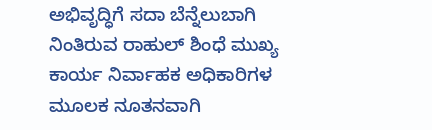ಅಭಿವೃದ್ಧಿಗೆ ಸದಾ ಬೆನ್ನೆಲುಬಾಗಿ ನಿಂತಿರುವ ರಾಹುಲ್ ಶಿಂಧೆ ಮುಖ್ಯ ಕಾರ್ಯ ನಿರ್ವಾಹಕ ಅಧಿಕಾರಿಗಳ ಮೂಲಕ ನೂತನವಾಗಿ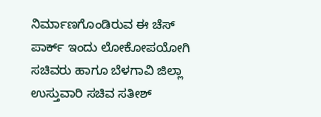ನಿರ್ಮಾಣಗೊಂಡಿರುವ ಈ ಚೆಸ್ ಪಾರ್ಕ್ ಇಂದು ಲೋಕೋಪಯೋಗಿ ಸಚಿವರು ಹಾಗೂ ಬೆಳಗಾವಿ ಜಿಲ್ಲಾ ಉಸ್ತುವಾರಿ ಸಚಿವ ಸತೀಶ್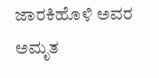ಜಾರಕಿಹೊಳಿ ಅವರ ಅಮೃತ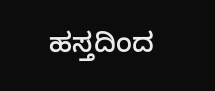ಹಸ್ತದಿಂದ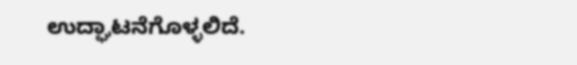ಉದ್ಘಾಟನೆಗೊಳ್ಳಲಿದೆ.